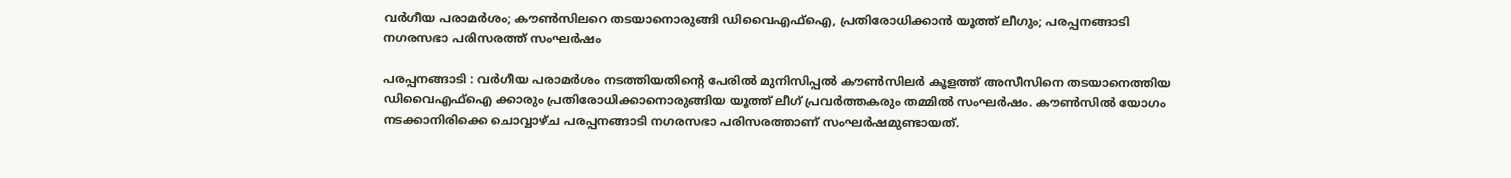വര്‍ഗീയ പരാമര്‍ശം; കൗണ്‍സിലറെ തടയാനൊരുങ്ങി ഡിവൈഎഫ്‌ഐ, പ്രതിരോധിക്കാന്‍ യൂത്ത് ലീഗും; പരപ്പനങ്ങാടി നഗരസഭാ പരിസരത്ത് സംഘര്‍ഷം

പരപ്പനങ്ങാടി : വര്‍ഗീയ പരാമര്‍ശം നടത്തിയതിന്റെ പേരില്‍ മുനിസിപ്പല്‍ കൗണ്‍സിലര്‍ കൂളത്ത് അസീസിനെ തടയാനെത്തിയ ഡിവൈഎഫ്‌ഐ ക്കാരും പ്രതിരോധിക്കാനൊരുങ്ങിയ യൂത്ത് ലീഗ് പ്രവര്‍ത്തകരും തമ്മില്‍ സംഘര്‍ഷം. കൗണ്‍സില്‍ യോഗം നടക്കാനിരിക്കെ ചൊവ്വാഴ്ച പരപ്പനങ്ങാടി നഗരസഭാ പരിസരത്താണ് സംഘര്‍ഷമുണ്ടായത്.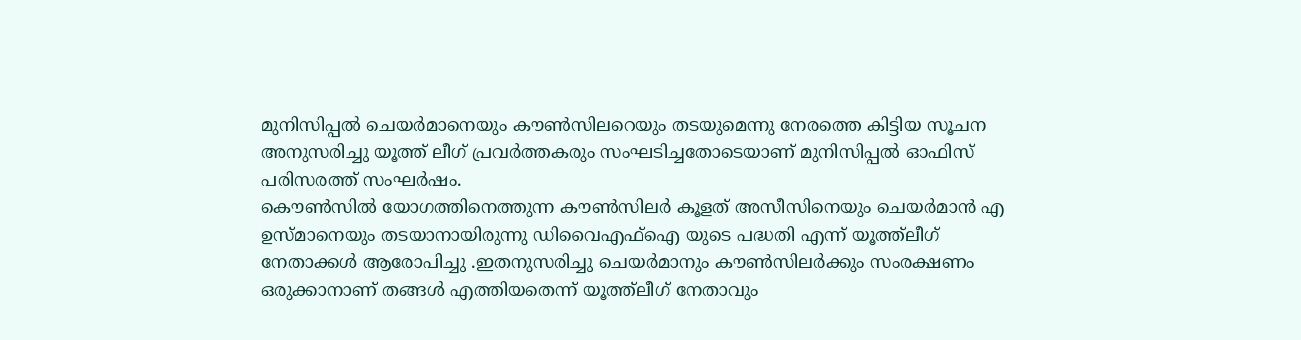മുനിസിപ്പല്‍ ചെയര്‍മാനെയും കൗണ്‍സിലറെയും തടയുമെന്നു നേരത്തെ കിട്ടിയ സൂചന അനുസരിച്ചു യൂത്ത് ലീഗ് പ്രവര്‍ത്തകരും സംഘടിച്ചതോടെയാണ് മുനിസിപ്പല്‍ ഓഫിസ് പരിസരത്ത് സംഘര്‍ഷം.
കൌണ്‍സില്‍ യോഗത്തിനെത്തുന്ന കൗണ്‍സിലര്‍ കൂളത് അസീസിനെയും ചെയര്‍മാന്‍ എ ഉസ്മാനെയും തടയാനായിരുന്നു ഡിവൈഎഫ്‌ഐ യുടെ പദ്ധതി എന്ന് യൂത്ത്‌ലീഗ് നേതാക്കള്‍ ആരോപിച്ചു .ഇതനുസരിച്ചു ചെയര്‍മാനും കൗണ്‍സിലര്‍ക്കും സംരക്ഷണം ഒരുക്കാനാണ് തങ്ങള്‍ എത്തിയതെന്ന് യൂത്ത്‌ലീഗ് നേതാവും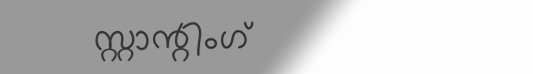സ്റ്റാന്റിംഗ്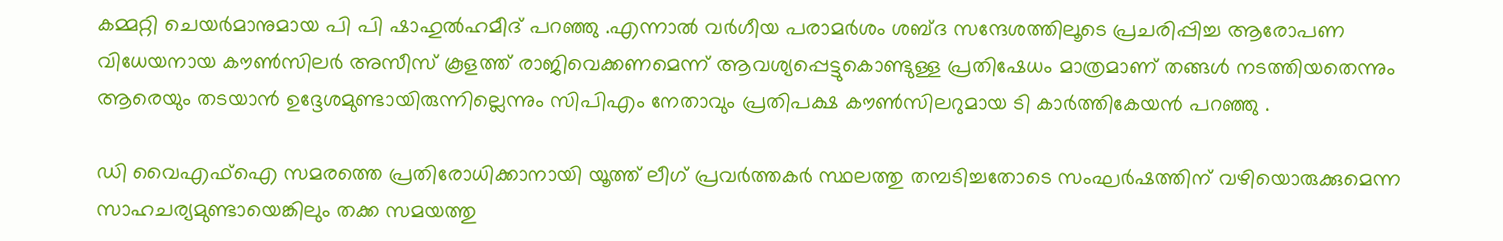കമ്മറ്റി ചെയര്‍മാനുമായ പി പി ഷാഹുല്‍ഹമീദ് പറഞ്ഞു .എന്നാല്‍ വര്‍ഗീയ പരാമര്‍ശം ശബ്ദ സന്ദേശത്തിലൂടെ പ്രചരിപ്പിച്ച ആരോപണ വിധേയനായ കൗണ്‍സിലര്‍ അസീസ് കൂളത്ത് രാജിവെക്കണമെന്ന് ആവശ്യപ്പെട്ടുകൊണ്ടുള്ള പ്രതിഷേധം മാത്രമാണ് തങ്ങള്‍ നടത്തിയതെന്നും ആരെയും തടയാന്‍ ഉദ്ദേശമുണ്ടായിരുന്നില്ലെന്നും സിപിഎം നേതാവും പ്രതിപക്ഷ കൗണ്‍സിലറുമായ ടി കാര്‍ത്തികേയന്‍ പറഞ്ഞു .

ഡി വൈഎഫ്‌ഐ സമരത്തെ പ്രതിരോധിക്കാനായി യൂത്ത് ലീഗ് പ്രവര്‍ത്തകര്‍ സ്ഥലത്തു തമ്പടിച്ചതോടെ സംഘര്‍ഷത്തിന് വഴിയൊരുക്കുമെന്ന സാഹചര്യമുണ്ടായെങ്കിലും തക്ക സമയത്തു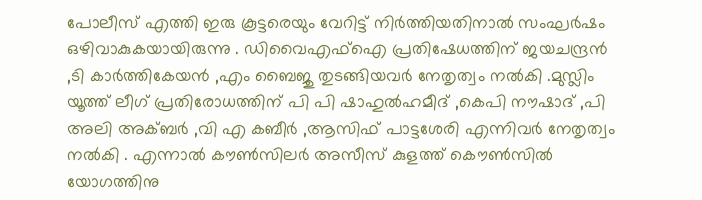പോലീസ് എത്തി ഇരു കൂട്ടരെയും വേറിട്ട് നിര്‍ത്തിയതിനാല്‍ സംഘര്‍ഷം ഒഴിവാകുകയായിരുന്നു . ഡിവൈഎഫ്‌ഐ പ്രതിഷേധത്തിന് ജയചന്ദ്രന്‍ ,ടി കാര്‍ത്തികേയന്‍ ,എം ബൈജു തുടങ്ങിയവര്‍ നേതൃത്വം നല്‍കി .മുസ്ലിം യൂത്ത് ലീഗ് പ്രതിരോധത്തിന് പി പി ഷാഹുല്‍ഹമീദ് ,കെപി നൗഷാദ് ,പി അലി അക്ബര്‍ ,വി എ കബീര്‍ ,ആസിഫ് പാട്ടശേരി എന്നിവര്‍ നേതൃത്വം നല്‍കി . എന്നാല്‍ കൗണ്‍സിലര്‍ അസീസ് കുളത്ത് കൌണ്‍സില്‍ യോഗത്തിനു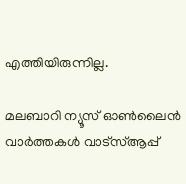എത്തിയിരുന്നില്ല.

മലബാറി ന്യൂസ് ഓണ്‍ലൈന്‍ വാര്‍ത്തകള്‍ വാട്‌സ്ആപ്പ്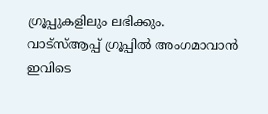ഗ്രൂപ്പുകളിലും ലഭിക്കും. വാട്‌സ്ആപ്പ് ഗ്രൂപ്പില്‍ അംഗമാവാന്‍ ഇവിടെ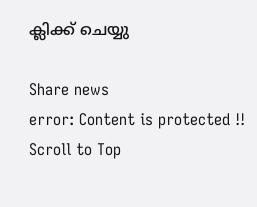ക്ലിക്ക് ചെയ്യു

Share news
error: Content is protected !!
Scroll to Top